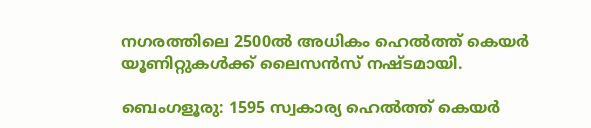നഗരത്തിലെ 2500ൽ അധികം ഹെൽത്ത് കെയർ യൂണിറ്റുകൾക്ക് ലൈസൻസ് നഷ്ടമായി.

ബെംഗളൂരു: 1595 സ്വകാര്യ ഹെൽത്ത് കെയർ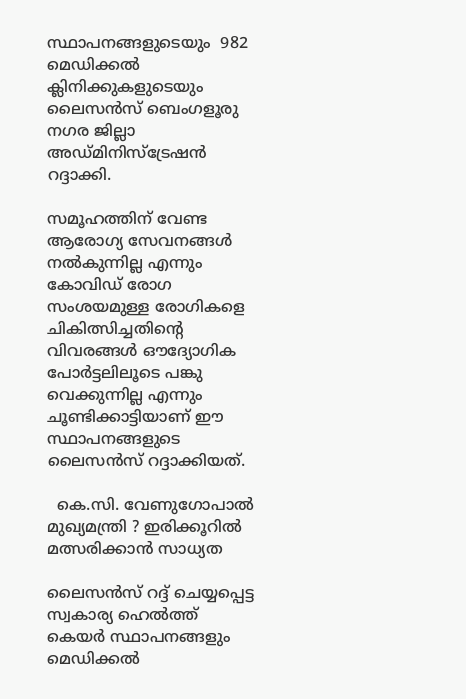സ്ഥാപനങ്ങളുടെയും  982 മെഡിക്കൽ ക്ലിനിക്കുകളുടെയും ലൈസൻസ് ബെംഗളൂരു നഗര ജില്ലാ അഡ്മിനിസ്ട്രേഷൻ റദ്ദാക്കി.

സമൂഹത്തിന് വേണ്ട ആരോഗ്യ സേവനങ്ങൾ നൽകുന്നില്ല എന്നും കോവിഡ് രോഗ സംശയമുള്ള രോഗികളെ ചികിത്സിച്ചതിന്റെ വിവരങ്ങൾ ഔദ്യോഗിക പോർട്ടലിലൂടെ പങ്കു വെക്കുന്നില്ല എന്നും ചൂണ്ടിക്കാട്ടിയാണ് ഈ സ്ഥാപനങ്ങളുടെ ലൈസൻസ് റദ്ദാക്കിയത്.

  കെ.സി. വേണുഗോപാൽ മുഖ്യമന്ത്രി ? ഇരിക്കൂറിൽ മത്സരിക്കാൻ സാധ്യത

ലൈസൻസ് റദ്ദ് ചെയ്യപ്പെട്ട സ്വകാര്യ ഹെൽത്ത് കെയർ സ്ഥാപനങ്ങളും മെഡിക്കൽ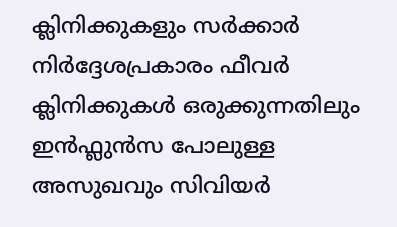ക്ലിനിക്കുകളും സർക്കാർ നിർദ്ദേശപ്രകാരം ഫീവർ ക്ലിനിക്കുകൾ ഒരുക്കുന്നതിലും  ഇൻഫ്ലുൻസ പോലുള്ള അസുഖവും സിവിയർ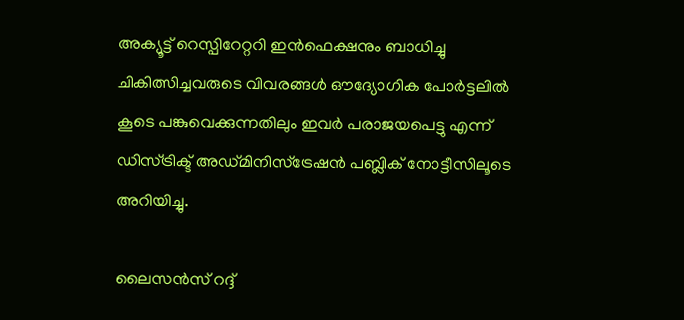അക്യൂട്ട് റെസ്പിറേറ്ററി ഇൻഫെക്ഷനും ബാധിച്ചു ചികിത്സിച്ചവരുടെ വിവരങ്ങൾ ഔദ്യോഗിക പോർട്ടലിൽ കൂടെ പങ്കുവെക്കുന്നതിലും ഇവർ പരാജയപെട്ടു എന്ന് ഡിസ്ട്രിക്ട് അഡ്മിനിസ്ട്രേഷൻ പബ്ലിക് നോട്ടീസിലൂടെ അറിയിച്ചു.

ലൈസൻസ് റദ്ദ്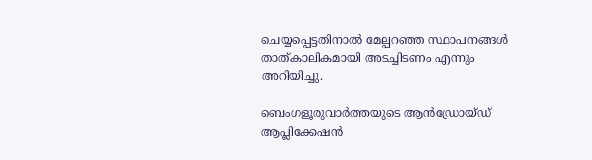ചെയ്യപ്പെട്ടതിനാൽ മേല്പറഞ്ഞ സ്ഥാപനങ്ങൾ താത്കാലികമായി അടച്ചിടണം എന്നും അറിയിച്ചു.

ബെംഗളൂരുവാർത്തയുടെ ആൻഡ്രോയ്ഡ് ആപ്ലിക്കേഷൻ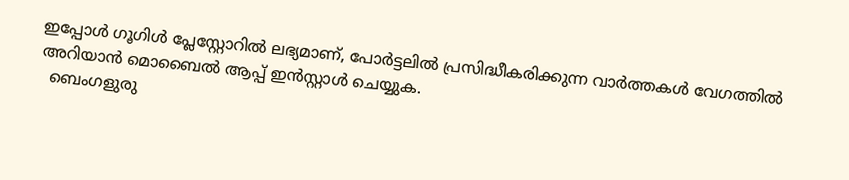ഇപ്പോൾ ഗൂഗിൾ പ്ലേസ്റ്റോറിൽ ലഭ്യമാണ്, പോർട്ടലിൽ പ്രസിദ്ധീകരിക്കുന്ന വാർത്തകൾ വേഗത്തിൽ അറിയാൻ മൊബൈൽ ആപ്പ് ഇൻസ്റ്റാൾ ചെയ്യുക.
  ബെംഗളുരു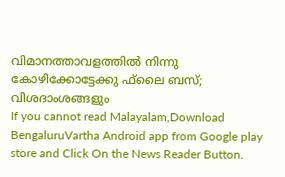വിമാനത്താവളത്തില്‍ നിന്നു കോഴിക്കോട്ടേക്കു ഫ്‌ലൈ ബസ്; വിശദാംശങ്ങളും
If you cannot read Malayalam,Download BengaluruVartha Android app from Google play store and Click On the News Reader Button.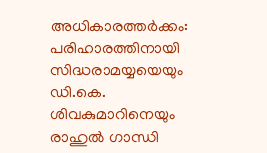അധികാരത്തർക്കം: പരിഹാരത്തിനായി സിദ്ധരാമയ്യയെയും ഡി.കെ. ശിവകുമാറിനെയും രാഹുൽ ഗാന്ധി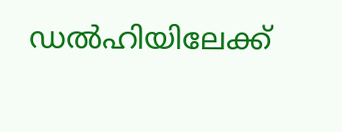ഡൽഹിയിലേക്ക്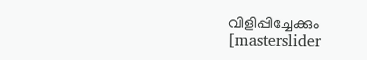വിളിപ്പിച്ചേക്കും
[masterslider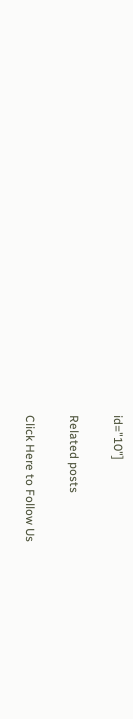id="10"]

Related posts

Click Here to Follow Us